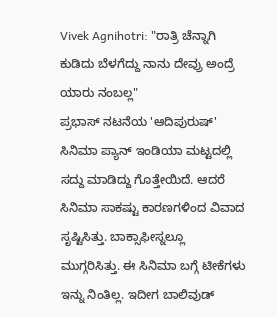Vivek Agnihotri: "ರಾತ್ರಿ ಚೆನ್ನಾಗಿ ಕುಡಿದು ಬೆಳಗೆದ್ದು ನಾನು ದೇವ್ರು ಅಂದ್ರೆ ಯಾರು ನಂಬಲ್ಲ"
ಪ್ರಭಾಸ್ ನಟನೆಯ 'ಆದಿಪುರುಷ್' ಸಿನಿಮಾ ಪ್ಯಾನ್ ಇಂಡಿಯಾ ಮಟ್ಟದಲ್ಲಿ ಸದ್ದು ಮಾಡಿದ್ದು ಗೊತ್ತೇಯಿದೆ. ಆದರೆ ಸಿನಿಮಾ ಸಾಕಷ್ಟು ಕಾರಣಗಳಿಂದ ವಿವಾದ ಸೃಷ್ಟಿಸಿತ್ತು. ಬಾಕ್ಸಾಫೀಸ್ನಲ್ಲೂ ಮುಗ್ಗರಿಸಿತ್ತು. ಈ ಸಿನಿಮಾ ಬಗ್ಗೆ ಟೀಕೆಗಳು ಇನ್ನು ನಿಂತಿಲ್ಲ. ಇದೀಗ ಬಾಲಿವುಡ್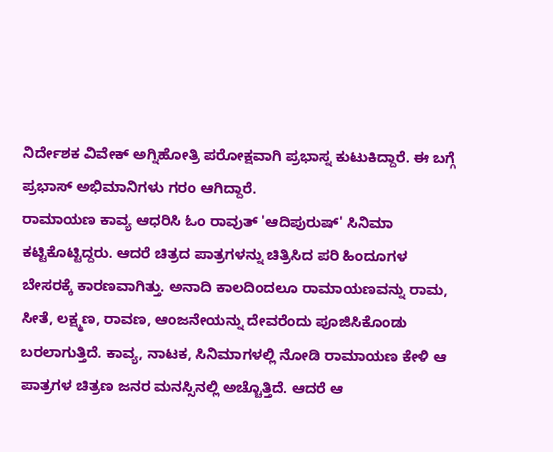ನಿರ್ದೇಶಕ ವಿವೇಕ್ ಅಗ್ನಿಹೋತ್ರಿ ಪರೋಕ್ಷವಾಗಿ ಪ್ರಭಾಸ್ನ ಕುಟುಕಿದ್ದಾರೆ. ಈ ಬಗ್ಗೆ ಪ್ರಭಾಸ್ ಅಭಿಮಾನಿಗಳು ಗರಂ ಆಗಿದ್ದಾರೆ.
ರಾಮಾಯಣ ಕಾವ್ಯ ಆಧರಿಸಿ ಓಂ ರಾವುತ್ 'ಆದಿಪುರುಷ್' ಸಿನಿಮಾ ಕಟ್ಟಿಕೊಟ್ಟಿದ್ದರು. ಆದರೆ ಚಿತ್ರದ ಪಾತ್ರಗಳನ್ನು ಚಿತ್ರಿಸಿದ ಪರಿ ಹಿಂದೂಗಳ ಬೇಸರಕ್ಕೆ ಕಾರಣವಾಗಿತ್ತು. ಅನಾದಿ ಕಾಲದಿಂದಲೂ ರಾಮಾಯಣವನ್ನು ರಾಮ, ಸೀತೆ, ಲಕ್ಷ್ಮಣ, ರಾವಣ, ಆಂಜನೇಯನ್ನು ದೇವರೆಂದು ಪೂಜಿಸಿಕೊಂಡು ಬರಲಾಗುತ್ತಿದೆ. ಕಾವ್ಯ, ನಾಟಕ, ಸಿನಿಮಾಗಳಲ್ಲಿ ನೋಡಿ ರಾಮಾಯಣ ಕೇಳಿ ಆ ಪಾತ್ರಗಳ ಚಿತ್ರಣ ಜನರ ಮನಸ್ಸಿನಲ್ಲಿ ಅಚ್ಚೊತ್ತಿದೆ. ಆದರೆ ಆ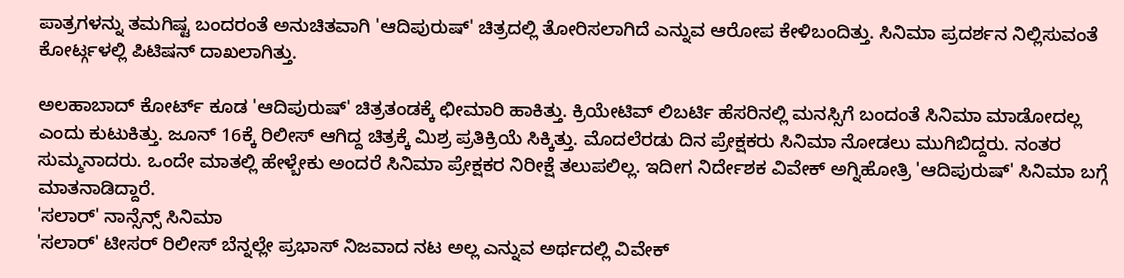ಪಾತ್ರಗಳನ್ನು ತಮಗಿಷ್ಟ ಬಂದರಂತೆ ಅನುಚಿತವಾಗಿ 'ಆದಿಪುರುಷ್' ಚಿತ್ರದಲ್ಲಿ ತೋರಿಸಲಾಗಿದೆ ಎನ್ನುವ ಆರೋಪ ಕೇಳಿಬಂದಿತ್ತು. ಸಿನಿಮಾ ಪ್ರದರ್ಶನ ನಿಲ್ಲಿಸುವಂತೆ ಕೋರ್ಟ್ಗಳಲ್ಲಿ ಪಿಟಿಷನ್ ದಾಖಲಾಗಿತ್ತು.

ಅಲಹಾಬಾದ್ ಕೋರ್ಟ್ ಕೂಡ 'ಆದಿಪುರುಷ್' ಚಿತ್ರತಂಡಕ್ಕೆ ಛೀಮಾರಿ ಹಾಕಿತ್ತು. ಕ್ರಿಯೇಟಿವ್ ಲಿಬರ್ಟಿ ಹೆಸರಿನಲ್ಲಿ ಮನಸ್ಸಿಗೆ ಬಂದಂತೆ ಸಿನಿಮಾ ಮಾಡೋದಲ್ಲ ಎಂದು ಕುಟುಕಿತ್ತು. ಜೂನ್ 16ಕ್ಕೆ ರಿಲೀಸ್ ಆಗಿದ್ದ ಚಿತ್ರಕ್ಕೆ ಮಿಶ್ರ ಪ್ರತಿಕ್ರಿಯೆ ಸಿಕ್ಕಿತ್ತು. ಮೊದಲೆರಡು ದಿನ ಪ್ರೇಕ್ಷಕರು ಸಿನಿಮಾ ನೋಡಲು ಮುಗಿಬಿದ್ದರು. ನಂತರ ಸುಮ್ಮನಾದರು. ಒಂದೇ ಮಾತಲ್ಲಿ ಹೇಳ್ಬೇಕು ಅಂದರೆ ಸಿನಿಮಾ ಪ್ರೇಕ್ಷಕರ ನಿರೀಕ್ಷೆ ತಲುಪಲಿಲ್ಲ. ಇದೀಗ ನಿರ್ದೇಶಕ ವಿವೇಕ್ ಅಗ್ನಿಹೋತ್ರಿ 'ಆದಿಪುರುಷ್' ಸಿನಿಮಾ ಬಗ್ಗೆ ಮಾತನಾಡಿದ್ದಾರೆ.
'ಸಲಾರ್' ನಾನ್ಸೆನ್ಸ್ ಸಿನಿಮಾ
'ಸಲಾರ್' ಟೀಸರ್ ರಿಲೀಸ್ ಬೆನ್ನಲ್ಲೇ ಪ್ರಭಾಸ್ ನಿಜವಾದ ನಟ ಅಲ್ಲ ಎನ್ನುವ ಅರ್ಥದಲ್ಲಿ ವಿವೇಕ್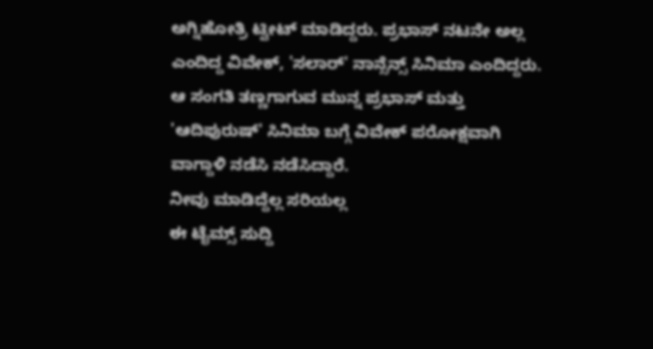ಅಗ್ನಿಹೋತ್ರಿ ಟ್ವೀಟ್ ಮಾಡಿದ್ದರು. ಪ್ರಭಾಸ್ ನಟನೇ ಅಲ್ಲ ಎಂದಿದ್ದ ವಿವೇಕ್, 'ಸಲಾರ್' ನಾನ್ಸೆನ್ಸ್ ಸಿನಿಮಾ ಎಂದಿದ್ದರು. ಆ ಸಂಗತಿ ತಣ್ಣಗಾಗುವ ಮುನ್ನ ಪ್ರಭಾಸ್ ಮತ್ತು 'ಆದಿಪುರುಷ್' ಸಿನಿಮಾ ಬಗ್ಗೆ ವಿವೇಕ್ ಪರೋಕ್ಷವಾಗಿ ವಾಗ್ದಾಳಿ ನಡೆಸಿ ನಡೆಸಿದ್ದಾರೆ.
ನೀವು ಮಾಡಿದ್ದೆಲ್ಲ ಸರಿಯಲ್ಲ
ಈ ಟೈಮ್ಸ್ ಸುದ್ದಿ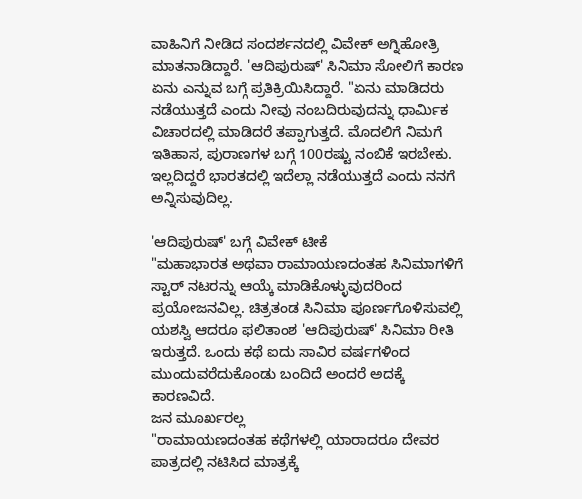ವಾಹಿನಿಗೆ ನೀಡಿದ ಸಂದರ್ಶನದಲ್ಲಿ ವಿವೇಕ್ ಅಗ್ನಿಹೋತ್ರಿ ಮಾತನಾಡಿದ್ದಾರೆ. 'ಆದಿಪುರುಷ್' ಸಿನಿಮಾ ಸೋಲಿಗೆ ಕಾರಣ ಏನು ಎನ್ನುವ ಬಗ್ಗೆ ಪ್ರತಿಕ್ರಿಯಿಸಿದ್ದಾರೆ. "ಏನು ಮಾಡಿದರು ನಡೆಯುತ್ತದೆ ಎಂದು ನೀವು ನಂಬದಿರುವುದನ್ನು ಧಾರ್ಮಿಕ ವಿಚಾರದಲ್ಲಿ ಮಾಡಿದರೆ ತಪ್ಪಾಗುತ್ತದೆ. ಮೊದಲಿಗೆ ನಿಮಗೆ ಇತಿಹಾಸ, ಪುರಾಣಗಳ ಬಗ್ಗೆ 100ರಷ್ಟು ನಂಬಿಕೆ ಇರಬೇಕು. ಇಲ್ಲದಿದ್ದರೆ ಭಾರತದಲ್ಲಿ ಇದೆಲ್ಲಾ ನಡೆಯುತ್ತದೆ ಎಂದು ನನಗೆ ಅನ್ನಿಸುವುದಿಲ್ಲ.

'ಆದಿಪುರುಷ್' ಬಗ್ಗೆ ವಿವೇಕ್ ಟೀಕೆ
"ಮಹಾಭಾರತ ಅಥವಾ ರಾಮಾಯಣದಂತಹ ಸಿನಿಮಾಗಳಿಗೆ ಸ್ಟಾರ್ ನಟರನ್ನು ಆಯ್ಕೆ ಮಾಡಿಕೊಳ್ಳುವುದರಿಂದ ಪ್ರಯೋಜನವಿಲ್ಲ. ಚಿತ್ರತಂಡ ಸಿನಿಮಾ ಪೂರ್ಣಗೊಳಿಸುವಲ್ಲಿ ಯಶಸ್ವಿ ಆದರೂ ಫಲಿತಾಂಶ 'ಆದಿಪುರುಷ್' ಸಿನಿಮಾ ರೀತಿ ಇರುತ್ತದೆ. ಒಂದು ಕಥೆ ಐದು ಸಾವಿರ ವರ್ಷಗಳಿಂದ ಮುಂದುವರೆದುಕೊಂಡು ಬಂದಿದೆ ಅಂದರೆ ಅದಕ್ಕೆ ಕಾರಣವಿದೆ.
ಜನ ಮೂರ್ಖರಲ್ಲ
"ರಾಮಾಯಣದಂತಹ ಕಥೆಗಳಲ್ಲಿ ಯಾರಾದರೂ ದೇವರ ಪಾತ್ರದಲ್ಲಿ ನಟಿಸಿದ ಮಾತ್ರಕ್ಕೆ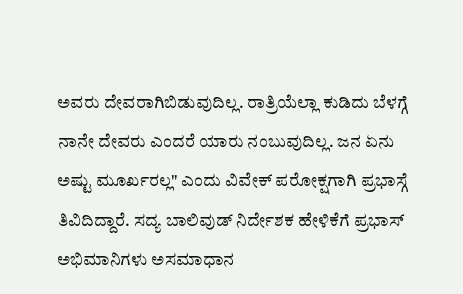ಅವರು ದೇವರಾಗಿಬಿಡುವುದಿಲ್ಲ. ರಾತ್ರಿಯೆಲ್ಲಾ ಕುಡಿದು ಬೆಳಗ್ಗೆ ನಾನೇ ದೇವರು ಎಂದರೆ ಯಾರು ನಂಬುವುದಿಲ್ಲ. ಜನ ಏನು ಅಷ್ಟು ಮೂರ್ಖರಲ್ಲ" ಎಂದು ವಿವೇಕ್ ಪರೋಕ್ಷಗಾಗಿ ಪ್ರಭಾಸ್ಗೆ ತಿವಿದಿದ್ದಾರೆ. ಸದ್ಯ ಬಾಲಿವುಡ್ ನಿರ್ದೇಶಕ ಹೇಳಿಕೆಗೆ ಪ್ರಭಾಸ್ ಅಭಿಮಾನಿಗಳು ಅಸಮಾಧಾನ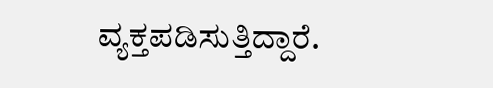ವ್ಯಕ್ತಪಡಿಸುತ್ತಿದ್ದಾರೆ.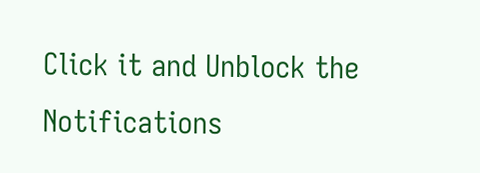Click it and Unblock the Notifications